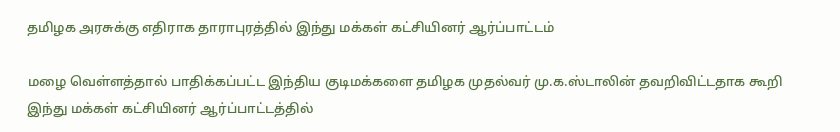தமிழக அரசுக்கு எதிராக தாராபுரத்தில் இந்து மக்கள் கட்சியினர் ஆர்ப்பாட்டம்

மழை வெள்ளத்தால் பாதிக்கப்பட்ட இந்திய குடிமக்களை தமிழக முதல்வர் மு.க.ஸ்டாலின் தவறிவிட்டதாக கூறி இந்து மக்கள் கட்சியினர் ஆர்ப்பாட்டத்தில்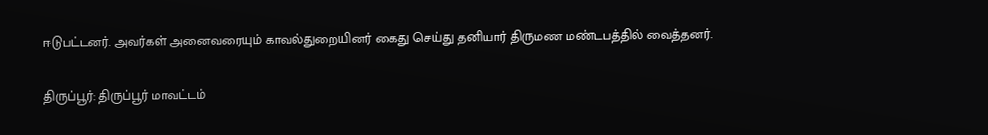ஈடுபட்டனர். அவர்கள் அனைவரையும் காவல்துறையினர் கைது செய்து தனியார் திருமண மண்டபத்தில் வைத்தனர்.


திருப்பூர்: திருப்பூர் மாவட்டம்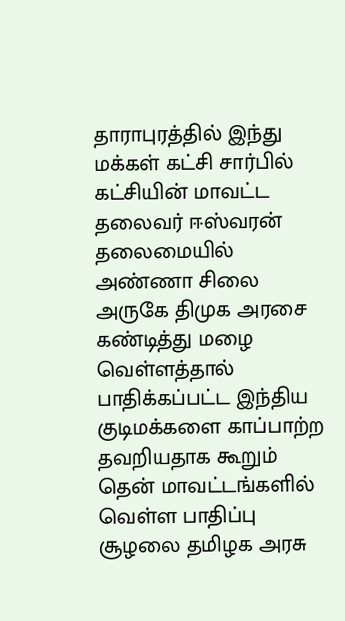தாராபுரத்தில் இந்து மக்கள் கட்சி சார்பில் கட்சியின் மாவட்ட தலைவர் ஈஸ்வரன் தலைமையில் அண்ணா சிலை அருகே திமுக அரசை கண்டித்து மழை வெள்ளத்தால் பாதிக்கப்பட்ட இந்திய குடிமக்களை காப்பாற்ற தவறியதாக கூறும் தென் மாவட்டங்களில் வெள்ள பாதிப்பு சூழலை தமிழக அரசு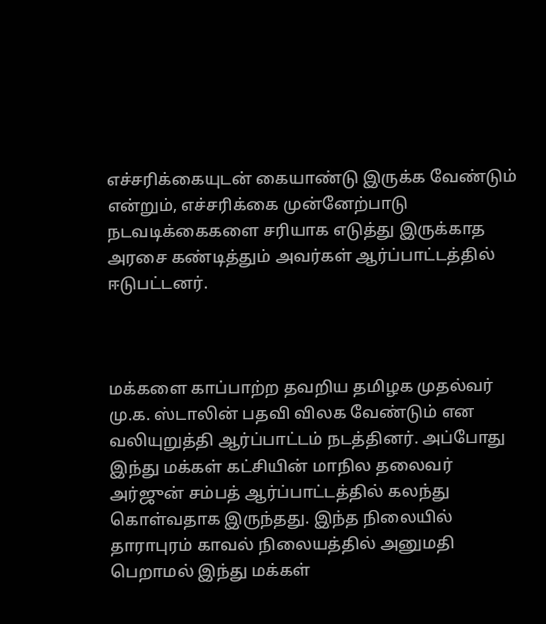எச்சரிக்கையுடன் கையாண்டு இருக்க வேண்டும் என்றும், எச்சரிக்கை முன்னேற்பாடு நடவடிக்கைகளை சரியாக எடுத்து இருக்காத அரசை கண்டித்தும் அவர்கள் ஆர்ப்பாட்டத்தில் ஈடுபட்டனர்.



மக்களை காப்பாற்ற தவறிய தமிழக முதல்வர் மு.க. ஸ்டாலின் பதவி விலக வேண்டும் என வலியுறுத்தி ஆர்ப்பாட்டம் நடத்தினர். அப்போது இந்து மக்கள் கட்சியின் மாநில தலைவர் அர்ஜுன் சம்பத் ஆர்ப்பாட்டத்தில் கலந்து கொள்வதாக இருந்தது. இந்த நிலையில் தாராபுரம் காவல் நிலையத்தில் அனுமதி பெறாமல் இந்து மக்கள்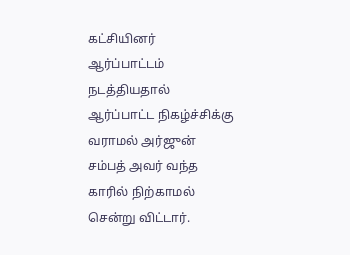கட்சியினர் ஆர்ப்பாட்டம் நடத்தியதால் ஆர்ப்பாட்ட நிகழ்ச்சிக்கு வராமல் அர்ஜுன் சம்பத் அவர் வந்த காரில் நிற்காமல் சென்று விட்டார்.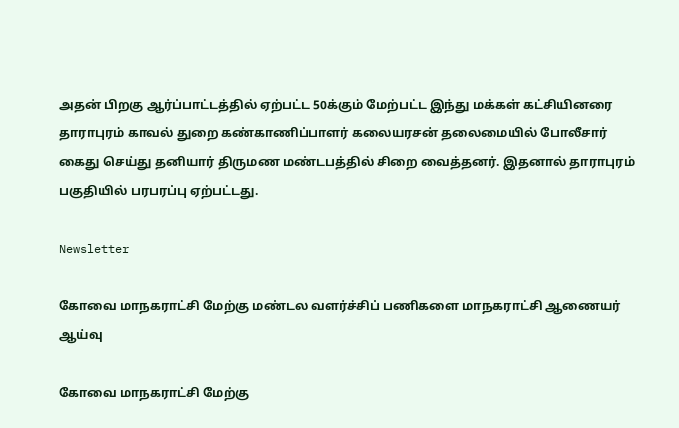அதன் பிறகு ஆர்ப்பாட்டத்தில் ஏற்பட்ட 50க்கும் மேற்பட்ட இந்து மக்கள் கட்சியினரை தாராபுரம் காவல் துறை கண்காணிப்பாளர் கலையரசன் தலைமையில் போலீசார் கைது செய்து தனியார் திருமண மண்டபத்தில் சிறை வைத்தனர். இதனால் தாராபுரம் பகுதியில் பரபரப்பு ஏற்பட்டது.

Newsletter

கோவை மாநகராட்சி மேற்கு மண்டல வளர்ச்சிப் பணிகளை மாநகராட்சி ஆணையர் ஆய்வு

கோவை மாநகராட்சி மேற்கு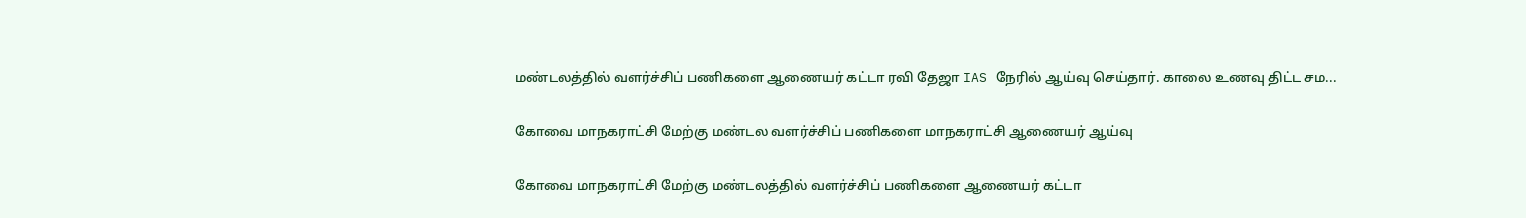மண்டலத்தில் வளர்ச்சிப் பணிகளை ஆணையர் கட்டா ரவி தேஜா IAS நேரில் ஆய்வு செய்தார். காலை உணவு திட்ட சம...

கோவை மாநகராட்சி மேற்கு மண்டல வளர்ச்சிப் பணிகளை மாநகராட்சி ஆணையர் ஆய்வு

கோவை மாநகராட்சி மேற்கு மண்டலத்தில் வளர்ச்சிப் பணிகளை ஆணையர் கட்டா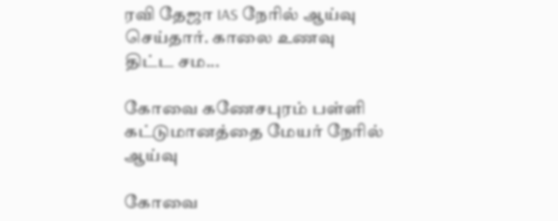ரவி தேஜா IAS நேரில் ஆய்வு செய்தார். காலை உணவு திட்ட சம...

கோவை கணேசபுரம் பள்ளி கட்டுமானத்தை மேயர் நேரில் ஆய்வு

கோவை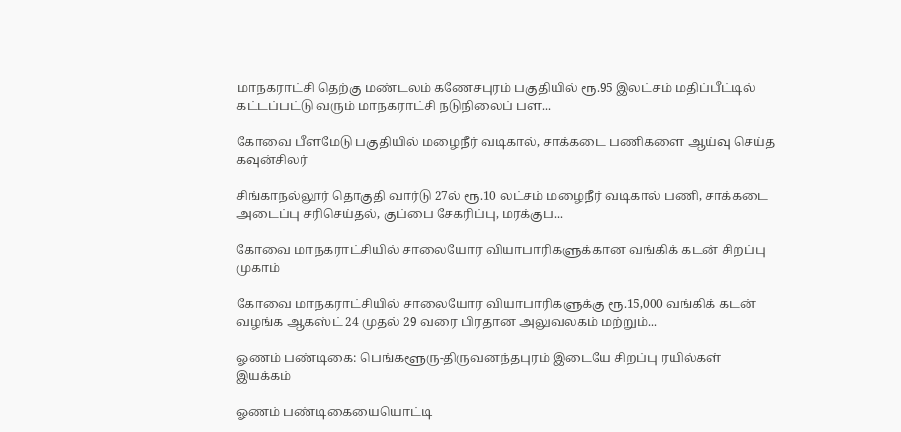மாநகராட்சி தெற்கு மண்டலம் கணேசபுரம் பகுதியில் ரூ.95 இலட்சம் மதிப்பீட்டில் கட்டப்பட்டு வரும் மாநகராட்சி நடுநிலைப் பள...

கோவை பீளமேடு பகுதியில் மழைநீர் வடிகால், சாக்கடை பணிகளை ஆய்வு செய்த கவுன்சிலர்

சிங்காநல்லூர் தொகுதி வார்டு 27ல் ரூ.10 லட்சம் மழைநீர் வடிகால் பணி, சாக்கடை அடைப்பு சரிசெய்தல், குப்பை சேகரிப்பு, மரக்குப...

கோவை மாநகராட்சியில் சாலையோர வியாபாரிகளுக்கான வங்கிக் கடன் சிறப்பு முகாம்

கோவை மாநகராட்சியில் சாலையோர வியாபாரிகளுக்கு ரூ.15,000 வங்கிக் கடன் வழங்க ஆகஸ்ட் 24 முதல் 29 வரை பிரதான அலுவலகம் மற்றும்...

ஓணம் பண்டிகை: பெங்களூரு-திருவனந்தபுரம் இடையே சிறப்பு ரயில்கள் இயக்கம்

ஓணம் பண்டிகையையொட்டி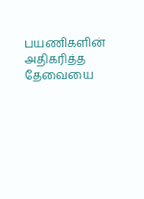பயணிகளின் அதிகரித்த தேவையை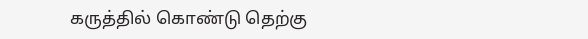கருத்தில் கொண்டு தெற்கு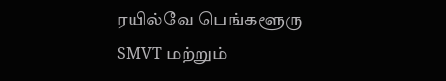ரயில்வே பெங்களூரு SMVT மற்றும்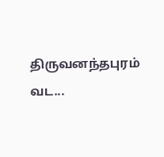திருவனந்தபுரம் வட...